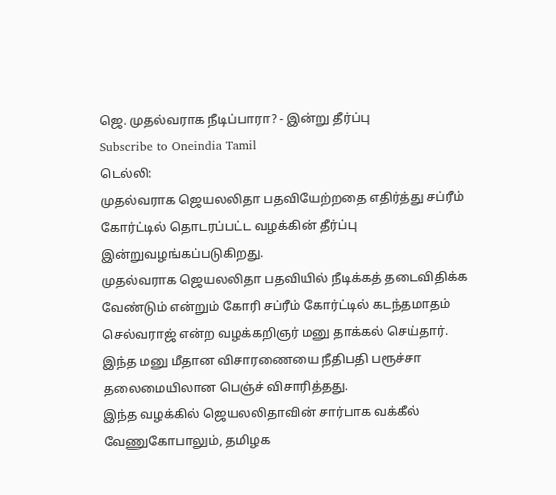ஜெ. முதல்வராக நீடிப்பாரா? - இன்று தீர்ப்பு
Subscribe to Oneindia Tamil
டெல்லி:
முதல்வராக ஜெயலலிதா பதவியேற்றதை எதிர்த்து சப்ரீம் கோர்ட்டில் தொடரப்பட்ட வழக்கின் தீர்ப்பு இன்றுவழங்கப்படுகிறது.
முதல்வராக ஜெயலலிதா பதவியில் நீடிக்கத் தடைவிதிக்க வேண்டும் என்றும் கோரி சப்ரீம் கோர்ட்டில் கடந்தமாதம் செல்வராஜ் என்ற வழக்கறிஞர் மனு தாக்கல் செய்தார்.
இந்த மனு மீதான விசாரணையை நீதிபதி பரூச்சா தலைமையிலான பெஞ்ச் விசாரித்தது.
இந்த வழக்கில் ஜெயலலிதாவின் சார்பாக வக்கீல் வேணுகோபாலும், தமிழக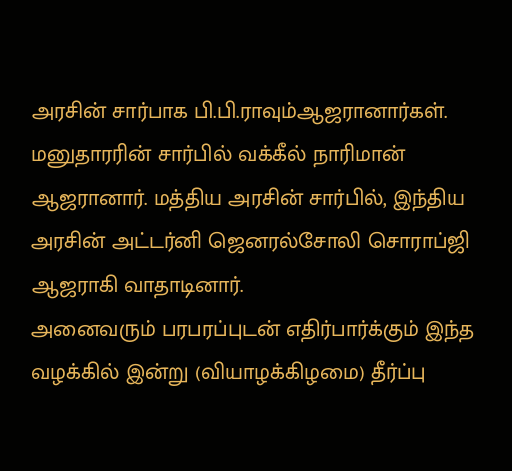அரசின் சார்பாக பி.பி.ராவும்ஆஜரானார்கள்.
மனுதாரரின் சார்பில் வக்கீல் நாரிமான் ஆஜரானார். மத்திய அரசின் சார்பில், இந்திய அரசின் அட்டர்னி ஜெனரல்சோலி சொராப்ஜி ஆஜராகி வாதாடினார்.
அனைவரும் பரபரப்புடன் எதிர்பார்க்கும் இந்த வழக்கில் இன்று (வியாழக்கிழமை) தீர்ப்பு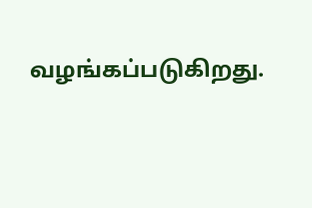வழங்கப்படுகிறது.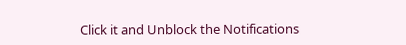Click it and Unblock the Notifications